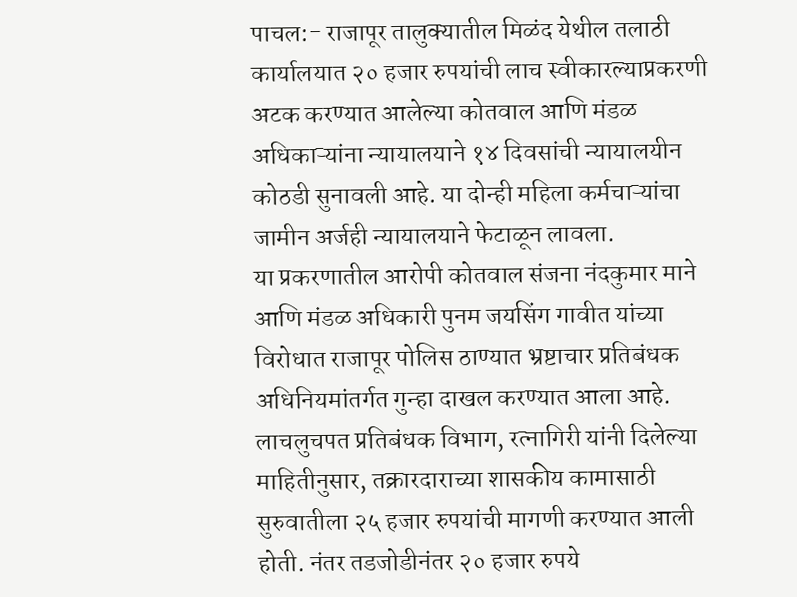पाचल:- राजापूर तालुक्यातील मिळंद येथील तलाठी कार्यालयात २० हजार रुपयांची लाच स्वीकारल्याप्रकरणी अटक करण्यात आलेल्या कोतवाल आणि मंडळ अधिकाऱ्यांना न्यायालयाने १४ दिवसांची न्यायालयीन कोठडी सुनावली आहे. या दोन्ही महिला कर्मचाऱ्यांचा जामीन अर्जही न्यायालयाने फेटाळून लावला.
या प्रकरणातील आरोपी कोतवाल संजना नंदकुमार माने आणि मंडळ अधिकारी पुनम जयसिंग गावीत यांच्या विरोधात राजापूर पोलिस ठाण्यात भ्रष्टाचार प्रतिबंधक अधिनियमांतर्गत गुन्हा दाखल करण्यात आला आहे.
लाचलुचपत प्रतिबंधक विभाग, रत्नागिरी यांनी दिलेल्या माहितीनुसार, तक्रारदाराच्या शासकीय कामासाठी सुरुवातीला २५ हजार रुपयांची मागणी करण्यात आली होती. नंतर तडजोडीनंतर २० हजार रुपये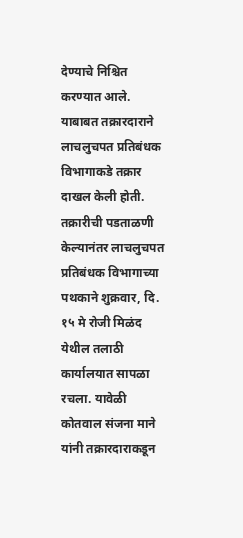देण्याचे निश्चित करण्यात आले. याबाबत तक्रारदाराने लाचलुचपत प्रतिबंधक विभागाकडे तक्रार दाखल केली होती.
तक्रारीची पडताळणी केल्यानंतर लाचलुचपत प्रतिबंधक विभागाच्या पथकाने शुक्रवार, दि. १५ मे रोजी मिळंद येथील तलाठी कार्यालयात सापळा रचला. यावेळी कोतवाल संजना माने यांनी तक्रारदाराकडून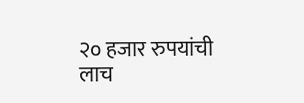२० हजार रुपयांची लाच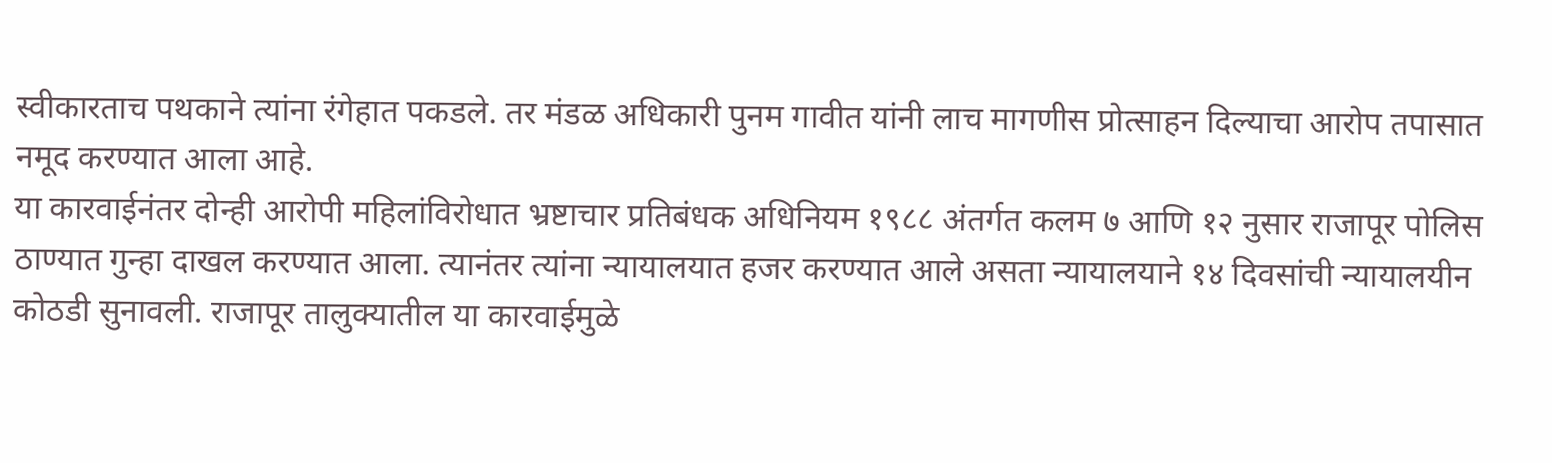स्वीकारताच पथकाने त्यांना रंगेहात पकडले. तर मंडळ अधिकारी पुनम गावीत यांनी लाच मागणीस प्रोत्साहन दिल्याचा आरोप तपासात नमूद करण्यात आला आहे.
या कारवाईनंतर दोन्ही आरोपी महिलांविरोधात भ्रष्टाचार प्रतिबंधक अधिनियम १९८८ अंतर्गत कलम ७ आणि १२ नुसार राजापूर पोलिस ठाण्यात गुन्हा दाखल करण्यात आला. त्यानंतर त्यांना न्यायालयात हजर करण्यात आले असता न्यायालयाने १४ दिवसांची न्यायालयीन कोठडी सुनावली. राजापूर तालुक्यातील या कारवाईमुळे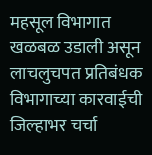महसूल विभागात खळबळ उडाली असून लाचलुचपत प्रतिबंधक विभागाच्या कारवाईची जिल्हाभर चर्चा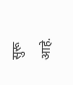सुरू आहे.